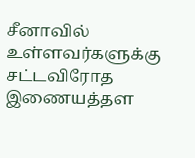சீனாவில் உள்ளவர்களுக்கு சட்டவிரோத இணையத்தள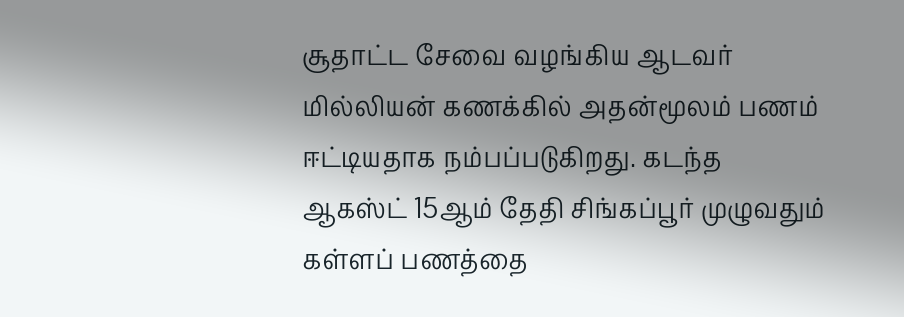சூதாட்ட சேவை வழங்கிய ஆடவர் மில்லியன் கணக்கில் அதன்மூலம் பணம் ஈட்டியதாக நம்பப்படுகிறது. கடந்த ஆகஸ்ட் 15ஆம் தேதி சிங்கப்பூர் முழுவதும் கள்ளப் பணத்தை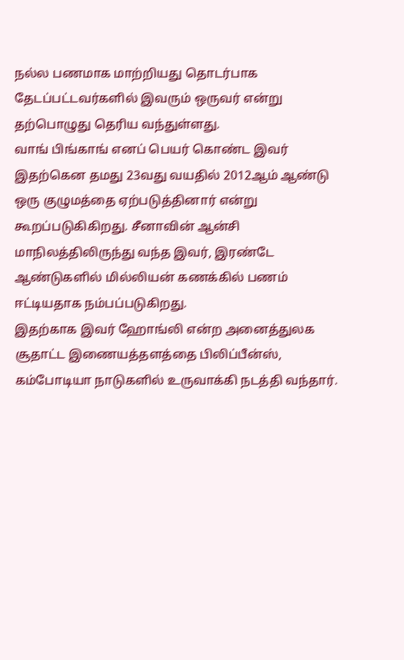நல்ல பணமாக மாற்றியது தொடர்பாக தேடப்பட்டவர்களில் இவரும் ஒருவர் என்று தற்பொழுது தெரிய வந்துள்ளது.
வாங் பிங்காங் எனப் பெயர் கொண்ட இவர் இதற்கென தமது 23வது வயதில் 2012ஆம் ஆண்டு ஒரு குழுமத்தை ஏற்படுத்தினார் என்று கூறப்படுகிகிறது. சீனாவின் ஆன்சி மாநிலத்திலிருந்து வந்த இவர், இரண்டே ஆண்டுகளில் மில்லியன் கணக்கில் பணம் ஈட்டியதாக நம்பப்படுகிறது.
இதற்காக இவர் ஹோங்லி என்ற அனைத்துலக சூதாட்ட இணையத்தளத்தை பிலிப்பீன்ஸ், கம்போடியா நாடுகளில் உருவாக்கி நடத்தி வந்தார்.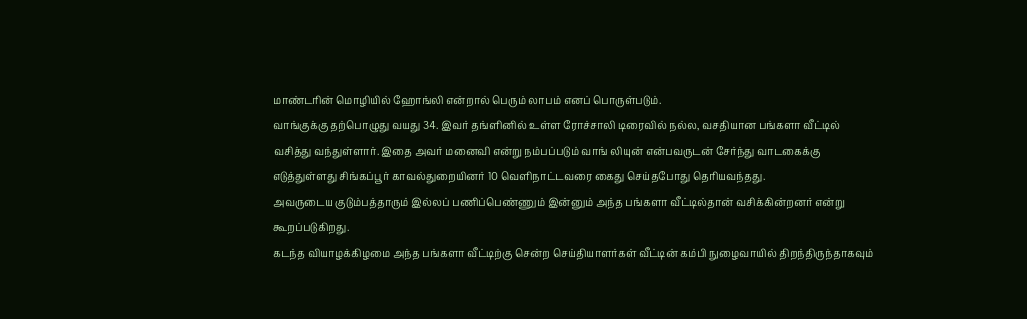மாண்டரின் மொழியில் ஹோங்லி என்றால் பெரும் லாபம் எனப் பொருள்படும்.
வாங்குக்கு தற்பொழுது வயது 34. இவர் தங்ளினில் உள்ள ரோச்சாலி டிரைவில் நல்ல, வசதியான பங்களா வீட்டில் வசித்து வந்துள்ளார். இதை அவர் மனைவி என்று நம்பப்படும் வாங் லியுன் என்பவருடன் சேர்ந்து வாடகைக்கு எடுத்துள்ளது சிங்கப்பூர் காவல்துறையினர் 10 வெளிநாட்டவரை கைது செய்தபோது தெரியவந்தது.
அவருடைய குடும்பத்தாரும் இல்லப் பணிப்பெண்ணும் இன்னும் அந்த பங்களா வீட்டில்தான் வசிக்கின்றனர் என்று கூறப்படுகிறது.
கடந்த வியாழக்கிழமை அந்த பங்களா வீட்டிற்கு சென்ற செய்தியாளர்கள் வீட்டின் கம்பி நுழைவாயில் திறந்திருந்தாகவும்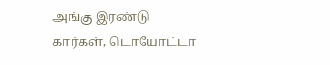அங்கு இரண்டு கார்கள், டொயோட்டா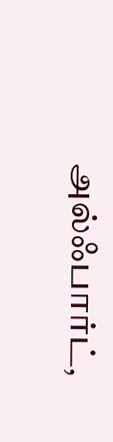அல்ஃபார்ட்,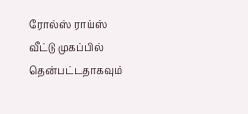ரோல்ஸ் ராய்ஸ் வீட்டு முகப்பில் தென்பட்டதாகவும்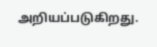அறியப்படுகிறது.